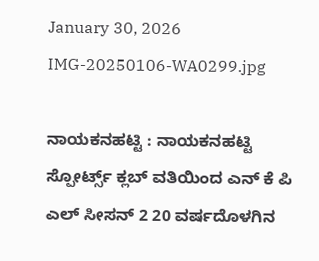January 30, 2026
IMG-20250106-WA0299.jpg

ನಾಯಕನಹಟ್ಟಿ : ನಾಯಕನಹಟ್ಟಿ ಸ್ಪೋರ್ಟ್ಸ್ ಕ್ಲಬ್ ವತಿಯಿಂದ ಎನ್ ಕೆ ಪಿ ಎಲ್ ಸೀಸನ್ 2 20 ವರ್ಷದೊಳಗಿನ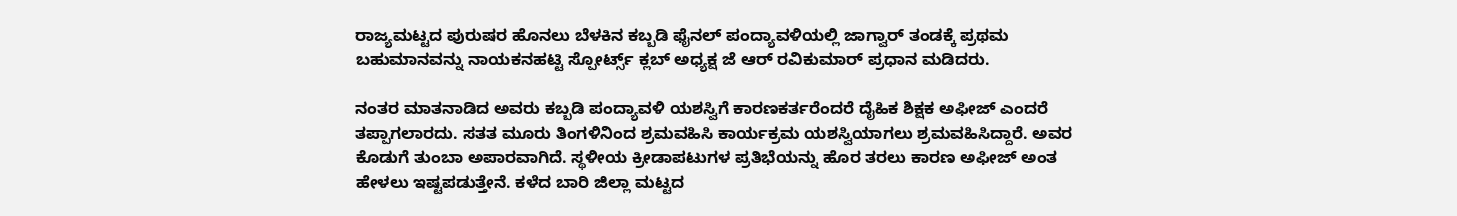ರಾಜ್ಯಮಟ್ಟದ ಪುರುಷರ ಹೊನಲು ಬೆಳಕಿನ ಕಬ್ಬಡಿ ಫೈನಲ್ ಪಂದ್ಯಾವಳಿಯಲ್ಲಿ ಜಾಗ್ವಾರ್ ತಂಡಕ್ಕೆ ಪ್ರಥಮ ಬಹುಮಾನವನ್ನು ನಾಯಕನಹಟ್ಟಿ ಸ್ಪೋರ್ಟ್ಸ್ ಕ್ಲಬ್ ಅಧ್ಯಕ್ಷ ಜೆ ಆರ್ ರವಿಕುಮಾರ್ ಪ್ರಧಾನ ಮಡಿದರು.

ನಂತರ ಮಾತನಾಡಿದ ಅವರು ಕಬ್ಬಡಿ ಪಂದ್ಯಾವಳಿ ಯಶಸ್ವಿಗೆ ಕಾರಣಕರ್ತರೆಂದರೆ ದೈಹಿಕ ಶಿಕ್ಷಕ ಅಫೀಜ್ ಎಂದರೆ ತಪ್ಪಾಗಲಾರದು. ಸತತ ಮೂರು ತಿಂಗಳಿನಿಂದ ಶ್ರಮವಹಿಸಿ ಕಾರ್ಯಕ್ರಮ ಯಶಸ್ವಿಯಾಗಲು ಶ್ರಮವಹಿಸಿದ್ದಾರೆ. ಅವರ ಕೊಡುಗೆ ತುಂಬಾ ಅಪಾರವಾಗಿದೆ. ಸ್ಥಳೀಯ ಕ್ರೀಡಾಪಟುಗಳ ಪ್ರತಿಭೆಯನ್ನು ಹೊರ ತರಲು ಕಾರಣ ಅಫೀಜ್ ಅಂತ ಹೇಳಲು ಇಷ್ಟಪಡುತ್ತೇನೆ. ಕಳೆದ ಬಾರಿ ಜಿಲ್ಲಾ ಮಟ್ಟದ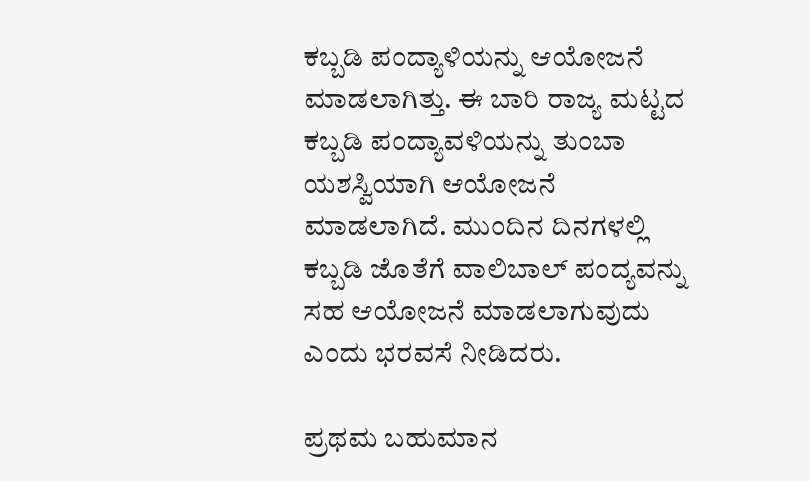ಕಬ್ಬಡಿ ಪಂದ್ಯಾಳಿಯನ್ನು ಆಯೋಜನೆ ಮಾಡಲಾಗಿತ್ತು. ಈ ಬಾರಿ ರಾಜ್ಯ ಮಟ್ಟದ ಕಬ್ಬಡಿ ಪಂದ್ಯಾವಳಿಯನ್ನು ತುಂಬಾ ಯಶಸ್ವಿಯಾಗಿ ಆಯೋಜನೆ ಮಾಡಲಾಗಿದೆ. ಮುಂದಿನ ದಿನಗಳಲ್ಲಿ ಕಬ್ಬಡಿ ಜೊತೆಗೆ ವಾಲಿಬಾಲ್ ಪಂದ್ಯವನ್ನು ಸಹ ಆಯೋಜನೆ ಮಾಡಲಾಗುವುದು ಎಂದು ಭರವಸೆ ನೀಡಿದರು.

ಪ್ರಥಮ ಬಹುಮಾನ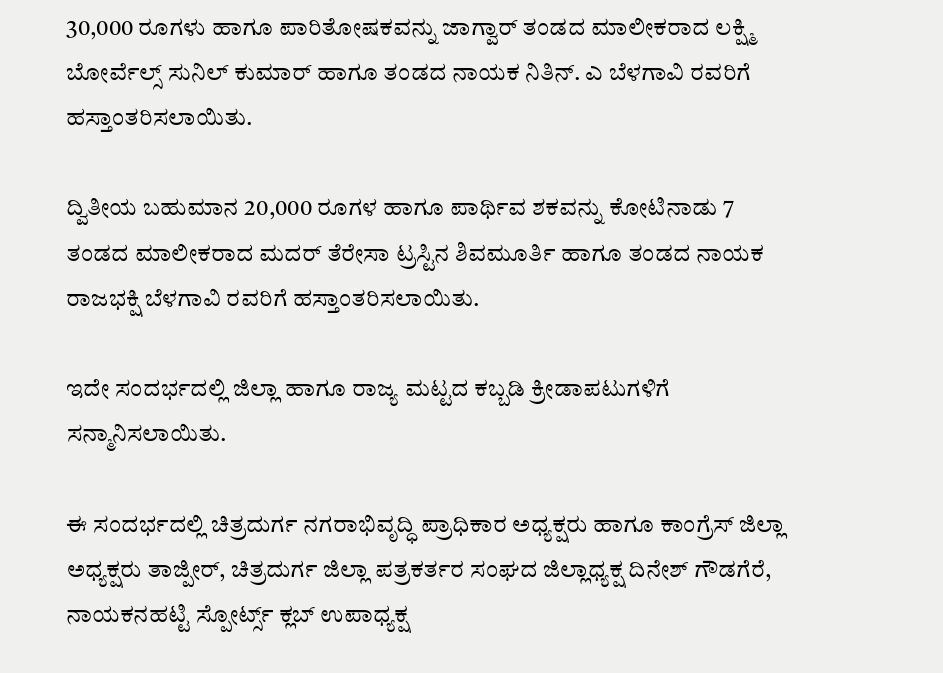30,000 ರೂಗಳು ಹಾಗೂ ಪಾರಿತೋಷಕವನ್ನು ಜಾಗ್ವಾರ್ ತಂಡದ ಮಾಲೀಕರಾದ ಲಕ್ಷ್ಮಿ ಬೋರ್ವೆಲ್ಸ್ ಸುನಿಲ್ ಕುಮಾರ್ ಹಾಗೂ ತಂಡದ ನಾಯಕ ನಿತಿನ್. ಎ ಬೆಳಗಾವಿ ರವರಿಗೆ ಹಸ್ತಾಂತರಿಸಲಾಯಿತು.

ದ್ವಿತೀಯ ಬಹುಮಾನ 20,000 ರೂಗಳ ಹಾಗೂ ಪಾರ್ಥಿವ ಶಕವನ್ನು ಕೋಟಿನಾಡು 7 ತಂಡದ ಮಾಲೀಕರಾದ ಮದರ್ ತೆರೇಸಾ ಟ್ರಸ್ಟಿನ ಶಿವಮೂರ್ತಿ ಹಾಗೂ ತಂಡದ ನಾಯಕ ರಾಜಭಕ್ಷಿ ಬೆಳಗಾವಿ ರವರಿಗೆ ಹಸ್ತಾಂತರಿಸಲಾಯಿತು.

ಇದೇ ಸಂದರ್ಭದಲ್ಲಿ ಜಿಲ್ಲಾ ಹಾಗೂ ರಾಜ್ಯ ಮಟ್ಟದ ಕಬ್ಬಡಿ ಕ್ರೀಡಾಪಟುಗಳಿಗೆ ಸನ್ಮಾನಿಸಲಾಯಿತು.

ಈ ಸಂದರ್ಭದಲ್ಲಿ ಚಿತ್ರದುರ್ಗ ನಗರಾಭಿವೃದ್ಧಿ ಪ್ರಾಧಿಕಾರ ಅಧ್ಯಕ್ಷರು ಹಾಗೂ ಕಾಂಗ್ರೆಸ್ ಜಿಲ್ಲಾ ಅಧ್ಯಕ್ಷರು ತಾಜ್ಪೀರ್, ಚಿತ್ರದುರ್ಗ ಜಿಲ್ಲಾ ಪತ್ರಕರ್ತರ ಸಂಘದ ಜಿಲ್ಲಾಧ್ಯಕ್ಷ ದಿನೇಶ್ ಗೌಡಗೆರೆ, ನಾಯಕನಹಟ್ಟಿ ಸ್ಪೋರ್ಟ್ಸ್ ಕ್ಲಬ್ ಉಪಾಧ್ಯಕ್ಷ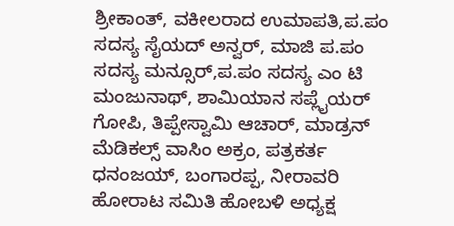ಶ್ರೀಕಾಂತ್, ವಕೀಲರಾದ ಉಮಾಪತಿ,ಪ.ಪಂ ಸದಸ್ಯ ಸೈಯದ್ ಅನ್ವರ್, ಮಾಜಿ ಪ.ಪಂ ಸದಸ್ಯ ಮನ್ಸೂರ್,ಪ.ಪಂ ಸದಸ್ಯ ಎಂ ಟಿ ಮಂಜುನಾಥ್, ಶಾಮಿಯಾನ ಸಪ್ಲೈಯರ್ ಗೋಪಿ, ತಿಪ್ಪೇಸ್ವಾಮಿ ಆಚಾರ್, ಮಾಡ್ರನ್ ಮೆಡಿಕಲ್ಸ್ ವಾಸಿಂ ಅಕ್ರಂ, ಪತ್ರಕರ್ತ ಧನಂಜಯ್, ಬಂಗಾರಪ್ಪ, ನೀರಾವರಿ ಹೋರಾಟ ಸಮಿತಿ ಹೋಬಳಿ ಅಧ್ಯಕ್ಷ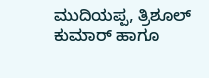ಮುದಿಯಪ್ಪ, ತ್ರಿಶೂಲ್ ಕುಮಾರ್ ಹಾಗೂ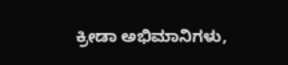ಕ್ರೀಡಾ ಅಭಿಮಾನಿಗಳು,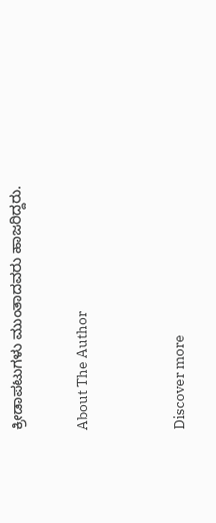ಕ್ರೀಡಾಪಟುಗಳು ಮುಂತಾದವರು ಹಾಜರಿದ್ದರು.

About The Author


Discover more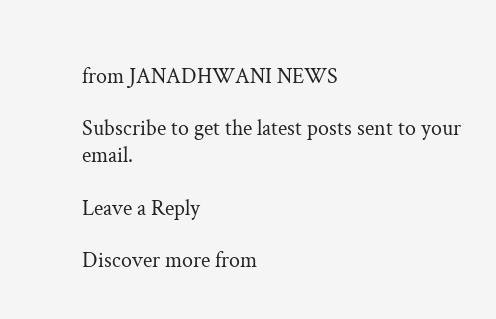from JANADHWANI NEWS

Subscribe to get the latest posts sent to your email.

Leave a Reply

Discover more from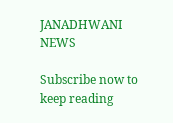JANADHWANI NEWS

Subscribe now to keep reading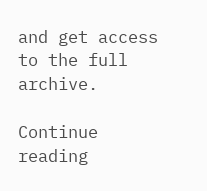and get access to the full archive.

Continue reading